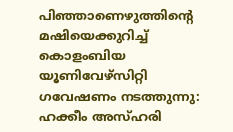പിഞ്ഞാണെഴുത്തിന്റെ മഷിയെക്കുറിച്ച് കൊളംബിയ യൂണിവേഴ്‌സിറ്റി ഗവേഷണം നടത്തുന്നു: ഹക്കീം അസ്ഹരി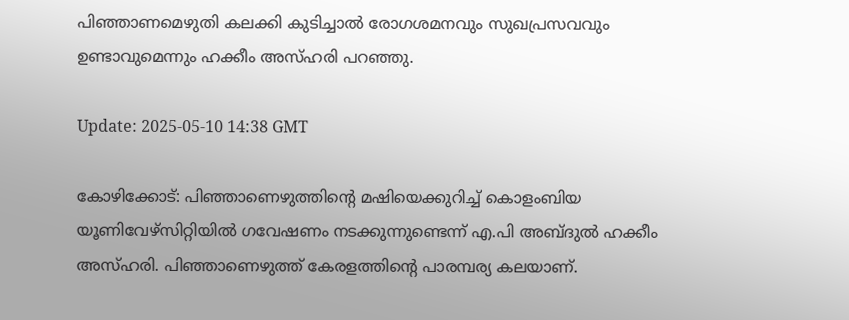പിഞ്ഞാണമെഴുതി കലക്കി കുടിച്ചാൽ രോഗശമനവും സുഖപ്രസവവും ഉണ്ടാവുമെന്നും ഹക്കീം അസ്ഹരി പറഞ്ഞു.

Update: 2025-05-10 14:38 GMT

കോഴിക്കോട്: പിഞ്ഞാണെഴുത്തിന്റെ മഷിയെക്കുറിച്ച് കൊളംബിയ യൂണിവേഴ്‌സിറ്റിയിൽ ഗവേഷണം നടക്കുന്നുണ്ടെന്ന് എ.പി അബ്ദുൽ ഹക്കീം അസ്ഹരി. പിഞ്ഞാണെഴുത്ത് കേരളത്തിന്റെ പാരമ്പര്യ കലയാണ്.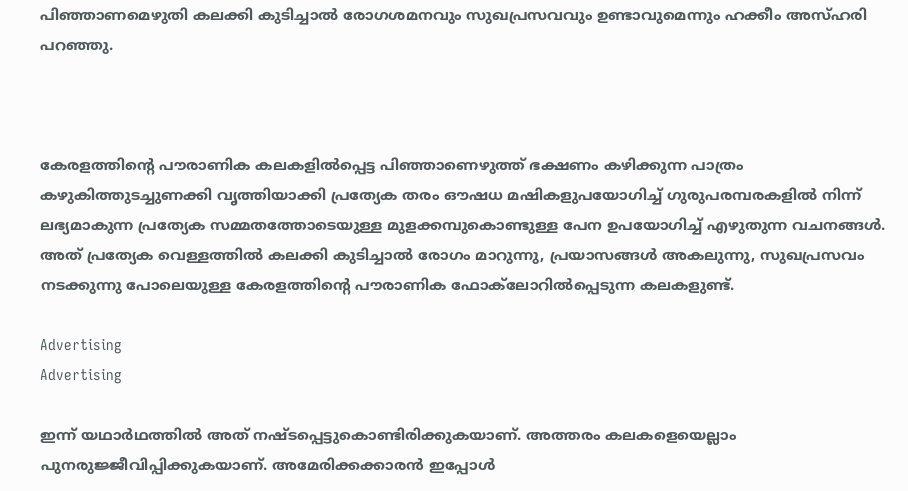പിഞ്ഞാണമെഴുതി കലക്കി കുടിച്ചാൽ രോഗശമനവും സുഖപ്രസവവും ഉണ്ടാവുമെന്നും ഹക്കീം അസ്ഹരി പറഞ്ഞു.



കേരളത്തിന്റെ പൗരാണിക കലകളിൽപ്പെട്ട പിഞ്ഞാണെഴുത്ത് ഭക്ഷണം കഴിക്കുന്ന പാത്രം കഴുകിത്തുടച്ചുണക്കി വൃത്തിയാക്കി പ്രത്യേക തരം ഔഷധ മഷികളുപയോഗിച്ച് ഗുരുപരമ്പരകളിൽ നിന്ന് ലഭ്യമാകുന്ന പ്രത്യേക സമ്മതത്തോടെയുള്ള മുളക്കമ്പുകൊണ്ടുള്ള പേന ഉപയോഗിച്ച് എഴുതുന്ന വചനങ്ങൾ. അത് പ്രത്യേക വെള്ളത്തിൽ കലക്കി കുടിച്ചാൽ രോഗം മാറുന്നു, പ്രയാസങ്ങൾ അകലുന്നു, സുഖപ്രസവം നടക്കുന്നു പോലെയുള്ള കേരളത്തിന്റെ പൗരാണിക ഫോക്‌ലോറിൽപ്പെടുന്ന കലകളുണ്ട്.

Advertising
Advertising

ഇന്ന് യഥാർഥത്തിൽ അത് നഷ്ടപ്പെട്ടുകൊണ്ടിരിക്കുകയാണ്. അത്തരം കലകളെയെല്ലാം പുനരുജ്ജീവിപ്പിക്കുകയാണ്. അമേരിക്കക്കാരൻ ഇപ്പോൾ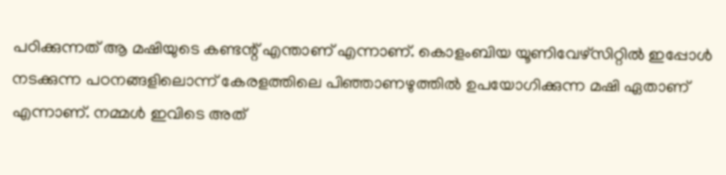പഠിക്കുന്നത് ആ മഷിയുടെ കണ്ടന്റ് എന്താണ് എന്നാണ്. കൊളംബിയ യൂണിവേഴ്‌സിറ്റിൽ ഇപ്പോൾ നടക്കുന്ന പഠനങ്ങളിലൊന്ന് കേരളത്തിലെ പിഞ്ഞാണഴുത്തിൽ ഉപയോഗിക്കുന്ന മഷി ഏതാണ് എന്നാണ്. നമ്മൾ ഇവിടെ അത്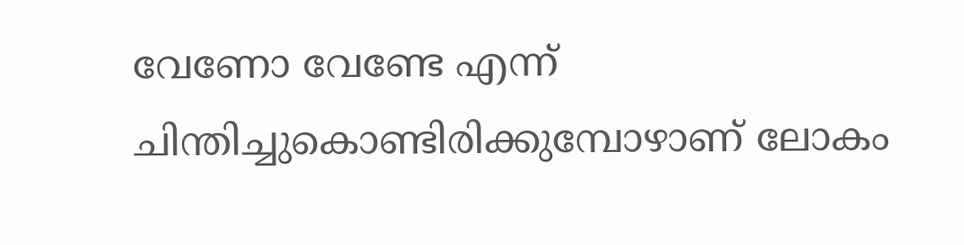വേണോ വേണ്ടേ എന്ന് ചിന്തിച്ചുകൊണ്ടിരിക്കുമ്പോഴാണ് ലോകം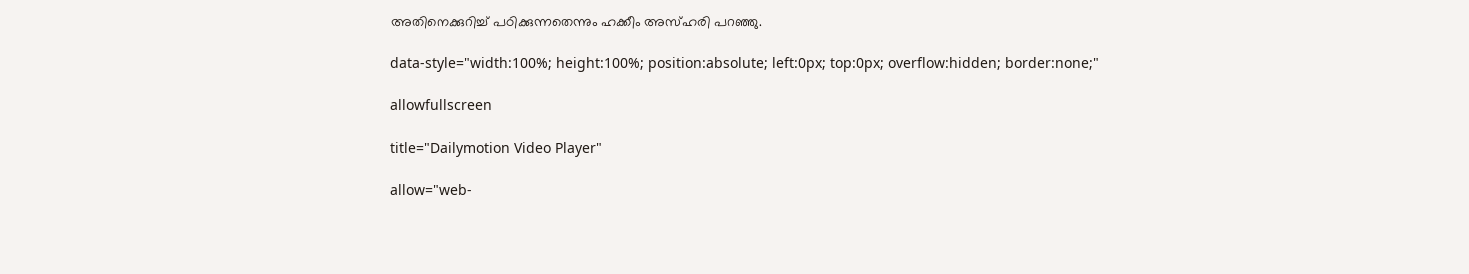അതിനെക്കുറിച്ച് പഠിക്കുന്നതെന്നും ഹക്കീം അസ്ഹരി പറഞ്ഞു.

data-style="width:100%; height:100%; position:absolute; left:0px; top:0px; overflow:hidden; border:none;"

allowfullscreen

title="Dailymotion Video Player"

allow="web-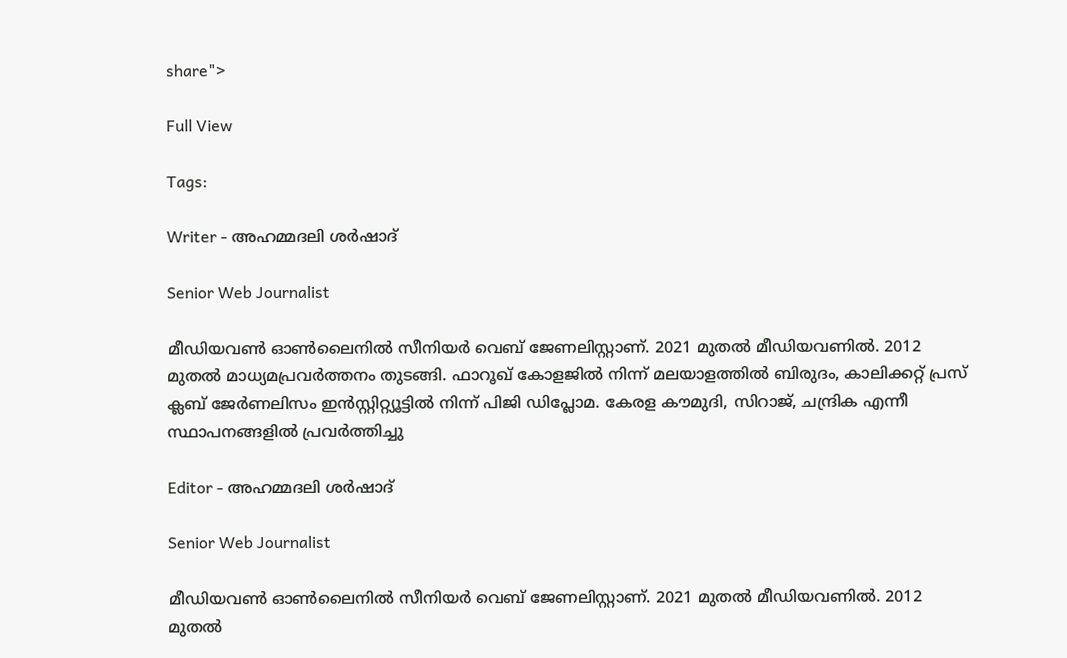share">

Full View

Tags:

Writer - അഹമ്മദലി ശര്‍ഷാദ്

Senior Web Journalist

മീഡിയവൺ ഓൺലൈനിൽ സീനിയർ വെബ് ജേണലിസ്റ്റാണ്. 2021 മുതൽ മീഡിയവണിൽ. 2012 മുതൽ മാധ്യമപ്രവർത്തനം തുടങ്ങി. ഫാറൂഖ് കോളജിൽ നിന്ന് മലയാളത്തിൽ ബിരുദം, കാലിക്കറ്റ് പ്രസ് ക്ലബ് ജേർണലിസം ഇൻസ്റ്റിറ്റ്യൂട്ടിൽ നിന്ന് പിജി ഡിപ്ലോമ. കേരള കൗമുദി, സിറാജ്, ചന്ദ്രിക എന്നീ സ്ഥാപനങ്ങളിൽ പ്രവർത്തിച്ചു

Editor - അഹമ്മദലി ശര്‍ഷാദ്

Senior Web Journalist

മീഡിയവൺ ഓൺലൈനിൽ സീനിയർ വെബ് ജേണലിസ്റ്റാണ്. 2021 മുതൽ മീഡിയവണിൽ. 2012 മുതൽ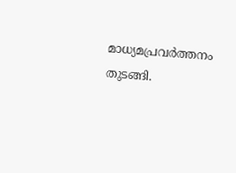മാധ്യമപ്രവർത്തനം തുടങ്ങി.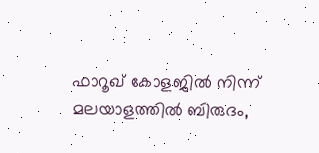ഫാറൂഖ് കോളജിൽ നിന്ന് മലയാളത്തിൽ ബിരുദം,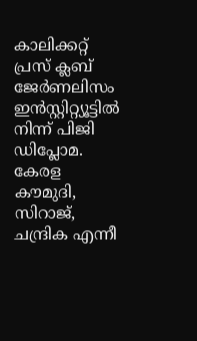കാലിക്കറ്റ് പ്രസ് ക്ലബ് ജേർണലിസം ഇൻസ്റ്റിറ്റ്യൂട്ടിൽ നിന്ന് പിജി ഡിപ്ലോമ. കേരള കൗമുദി, സിറാജ്, ചന്ദ്രിക എന്നീ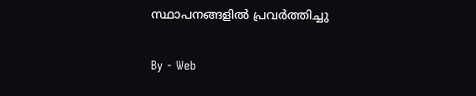സ്ഥാപനങ്ങളിൽ പ്രവർത്തിച്ചു

By - Web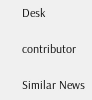Desk

contributor

Similar News